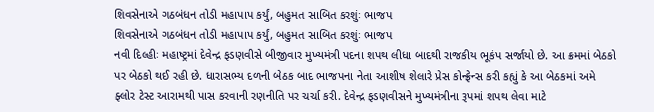શિવસેનાએ ગઠબંધન તોડી મહાપાપ કર્યું, બહુમત સાબિત કરશુંઃ ભાજપ
શિવસેનાએ ગઠબંધન તોડી મહાપાપ કર્યું, બહુમત સાબિત કરશુંઃ ભાજપ
નવી દિલ્હીઃ મહાષ્ટ્રમાં દેવેન્દ્ર ફડણવીસે બીજીવાર મુખ્યમંત્રી પદના શપથ લીધા બાદથી રાજકીય ભૂકંપ સર્જાયો છે. આ ક્રમમાં બેઠકો પર બેઠકો થઈ રહી છે. ધારાસભ્ય દળની બેઠક બાદ ભાજપના નેતા આશીષ શેલારે પ્રેસ કોન્ફ્રેન્સ કરી કહ્યું કે આ બેઠકમાં અમે ફ્લોર ટેસ્ટ આરામથી પાસ કરવાની રણનીતિ પર ચર્ચા કરી. દેવેન્દ્ર ફડણવીસને મુખ્યમંત્રીના રૂપમાં શપથ લેવા માટે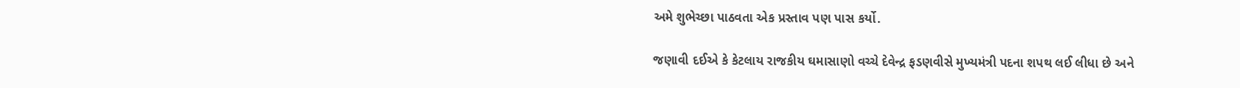અમે શુભેચ્છા પાઠવતા એક પ્રસ્તાવ પણ પાસ કર્યો.

જણાવી દઈએ કે કેટલાય રાજકીય ઘમાસાણો વચ્ચે દેવેન્દ્ર ફડણવીસે મુખ્યમંત્રી પદના શપથ લઈ લીધા છે અને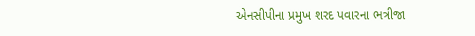એનસીપીના પ્રમુખ શરદ પવારના ભત્રીજા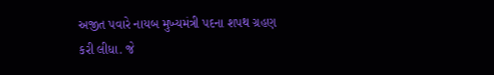અજીત પવારે નાયબ મુખ્યમંત્રી પદના શપથ ગ્રહણ કરી લીધા. જે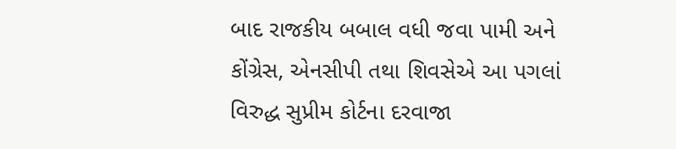બાદ રાજકીય બબાલ વધી જવા પામી અને કોંગ્રેસ, એનસીપી તથા શિવસેએ આ પગલાં વિરુદ્ધ સુપ્રીમ કોર્ટના દરવાજા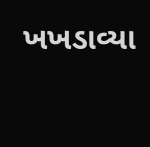ખખડાવ્યા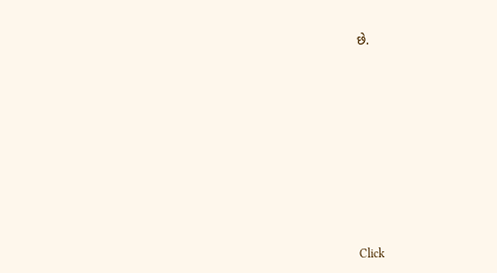છે.












Click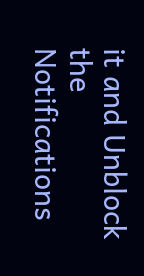it and Unblock the Notifications